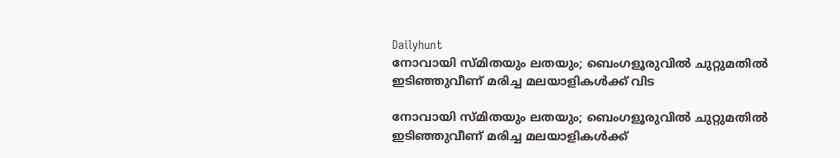Dailyhunt
നോവായി സ്മിതയും ലതയും; ബെംഗളൂരുവില്‍ ചുറ്റുമതില്‍ ഇടിഞ്ഞുവീണ് മരിച്ച മലയാളികള്‍ക്ക് വിട

നോവായി സ്മിതയും ലതയും; ബെംഗളൂരുവില്‍ ചുറ്റുമതില്‍ ഇടിഞ്ഞുവീണ് മരിച്ച മലയാളികള്‍ക്ക്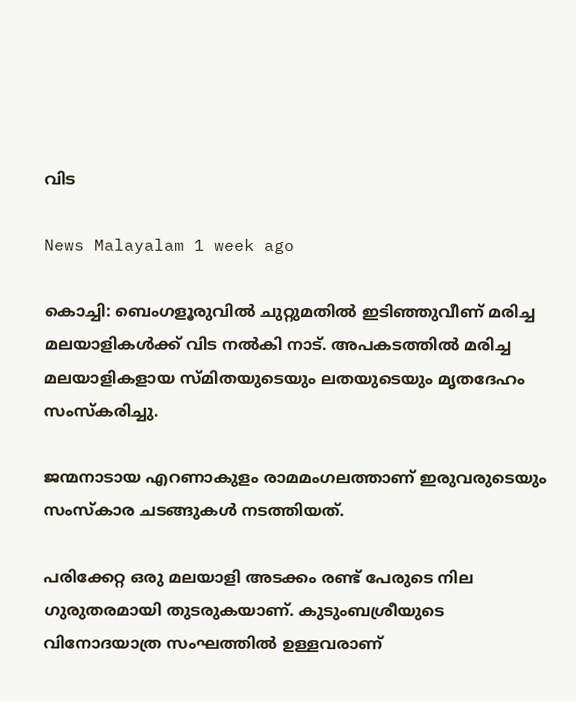വിട

News Malayalam 1 week ago

കൊച്ചി: ബെംഗളൂരുവില്‍ ചുറ്റുമതില്‍ ഇടിഞ്ഞുവീണ് മരിച്ച മലയാളികള്‍ക്ക് വിട നല്‍കി നാട്. അപകടത്തില്‍ മരിച്ച മലയാളികളായ സ്മിതയുടെയും ലതയുടെയും മൃതദേഹം സംസ്‌കരിച്ചു.

ജന്മനാടായ എറണാകുളം രാമമംഗലത്താണ് ഇരുവരുടെയും സംസ്‌കാര ചടങ്ങുകള്‍ നടത്തിയത്.

പരിക്കേറ്റ ഒരു മലയാളി അടക്കം രണ്ട് പേരുടെ നില ഗുരുതരമായി തുടരുകയാണ്. കുടുംബശ്രീയുടെ വിനോദയാത്ര സംഘത്തില്‍ ഉള്ളവരാണ്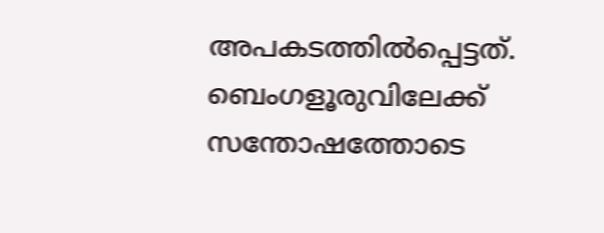അപകടത്തില്‍പ്പെട്ടത്. ബെംഗളൂരുവിലേക്ക് സന്തോഷത്തോടെ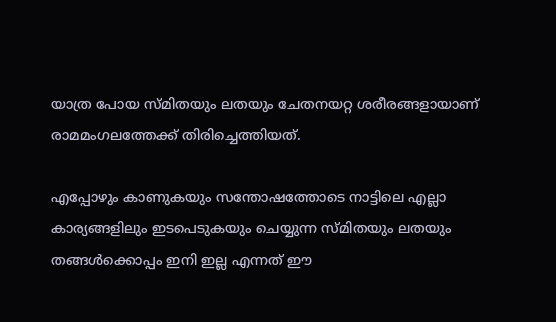യാത്ര പോയ സ്മിതയും ലതയും ചേതനയറ്റ ശരീരങ്ങളായാണ് രാമമംഗലത്തേക്ക് തിരിച്ചെത്തിയത്.

എപ്പോഴും കാണുകയും സന്തോഷത്തോടെ നാട്ടിലെ എല്ലാ കാര്യങ്ങളിലും ഇടപെടുകയും ചെയ്യുന്ന സ്മിതയും ലതയും തങ്ങള്‍ക്കൊപ്പം ഇനി ഇല്ല എന്നത് ഈ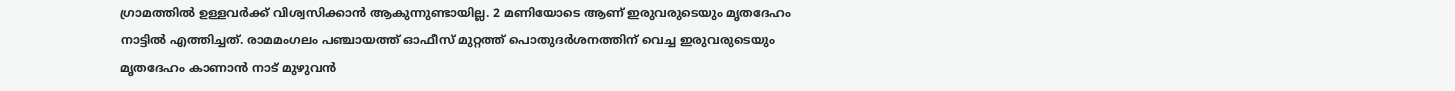ഗ്രാമത്തില്‍ ഉള്ളവര്‍ക്ക് വിശ്വസിക്കാന്‍ ആകുന്നുണ്ടായില്ല. 2 മണിയോടെ ആണ് ഇരുവരുടെയും മൃതദേഹം നാട്ടില്‍ എത്തിച്ചത്. രാമമംഗലം പഞ്ചായത്ത് ഓഫീസ് മുറ്റത്ത് പൊതുദര്‍ശനത്തിന് വെച്ച ഇരുവരുടെയും മൃതദേഹം കാണാന്‍ നാട് മുഴുവന്‍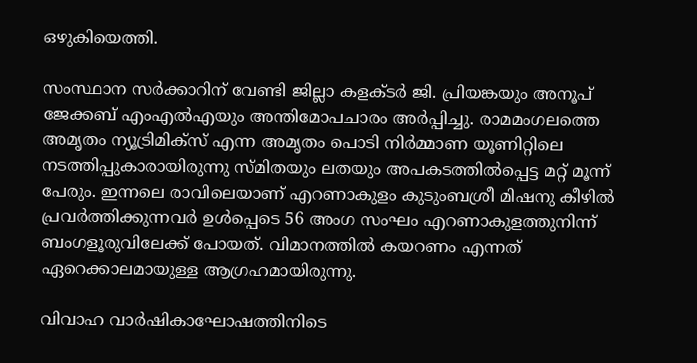ഒഴുകിയെത്തി.

സംസ്ഥാന സര്‍ക്കാറിന് വേണ്ടി ജില്ലാ കളക്ടര്‍ ജി. പ്രിയങ്കയും അനൂപ് ജേക്കബ് എംഎല്‍എയും അന്തിമോപചാരം അര്‍പ്പിച്ചു. രാമമംഗലത്തെ അമൃതം ന്യൂട്രിമിക്‌സ് എന്ന അമൃതം പൊടി നിര്‍മ്മാണ യൂണിറ്റിലെ നടത്തിപ്പുകാരായിരുന്നു സ്മിതയും ലതയും അപകടത്തില്‍പ്പെട്ട മറ്റ് മൂന്ന് പേരും. ഇന്നലെ രാവിലെയാണ് എറണാകുളം കുടുംബശ്രീ മിഷനു കീഴില്‍ പ്രവര്‍ത്തിക്കുന്നവര്‍ ഉള്‍പ്പെടെ 56 അംഗ സംഘം എറണാകുളത്തുനിന്ന് ബംഗളൂരുവിലേക്ക് പോയത്. വിമാനത്തില്‍ കയറണം എന്നത് ഏറെക്കാലമായുള്ള ആഗ്രഹമായിരുന്നു.

വിവാഹ വാര്‍ഷികാഘോഷത്തിനിടെ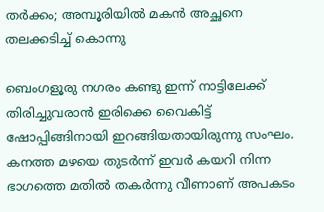തര്‍ക്കം; അമ്പൂരിയില്‍ മകന്‍ അച്ഛനെ തലക്കടിച്ച്‌ കൊന്നു

ബെംഗളൂരു നഗരം കണ്ടു ഇന്ന് നാട്ടിലേക്ക് തിരിച്ചുവരാന്‍ ഇരിക്കെ വൈകിട്ട് ഷോപ്പിങ്ങിനായി ഇറങ്ങിയതായിരുന്നു സംഘം. കനത്ത മഴയെ തുടര്‍ന്ന് ഇവര്‍ കയറി നിന്ന ഭാഗത്തെ മതില്‍ തകര്‍ന്നു വീണാണ് അപകടം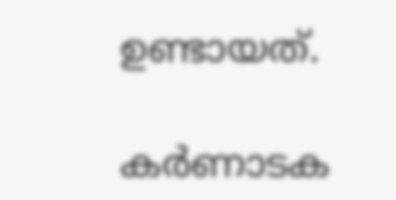ഉണ്ടായത്.

കര്‍ണാടക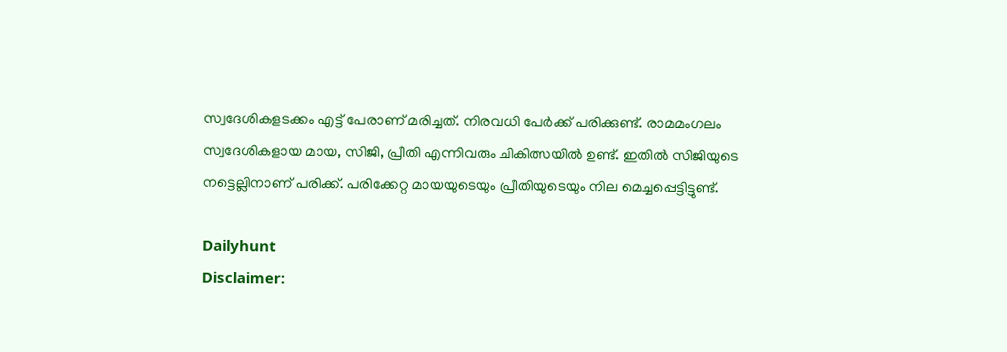സ്വദേശികളടക്കം എട്ട് പേരാണ് മരിച്ചത്. നിരവധി പേര്‍ക്ക് പരിക്കുണ്ട്. രാമമംഗലം സ്വദേശികളായ മായ, സിജി, പ്രീതി എന്നിവരും ചികിത്സയില്‍ ഉണ്ട്. ഇതില്‍ സിജിയുടെ നട്ടെല്ലിനാണ് പരിക്ക്. പരിക്കേറ്റ മായയുടെയും പ്രീതിയുടെയും നില മെച്ചപ്പെട്ടിട്ടുണ്ട്.

Dailyhunt
Disclaimer: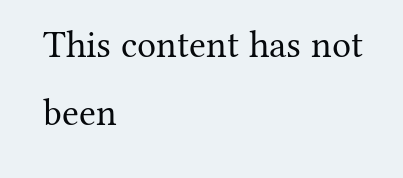This content has not been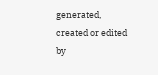generated, created or edited by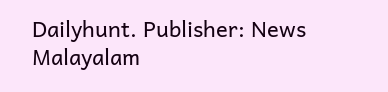Dailyhunt. Publisher: News Malayalam